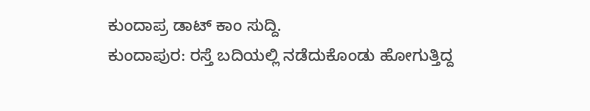ಕುಂದಾಪ್ರ ಡಾಟ್ ಕಾಂ ಸುದ್ದಿ.
ಕುಂದಾಪುರ: ರಸ್ತೆ ಬದಿಯಲ್ಲಿ ನಡೆದುಕೊಂಡು ಹೋಗುತ್ತಿದ್ದ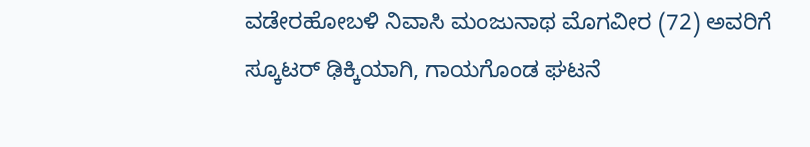ವಡೇರಹೋಬಳಿ ನಿವಾಸಿ ಮಂಜುನಾಥ ಮೊಗವೀರ (72) ಅವರಿಗೆ ಸ್ಕೂಟರ್ ಢಿಕ್ಕಿಯಾಗಿ, ಗಾಯಗೊಂಡ ಘಟನೆ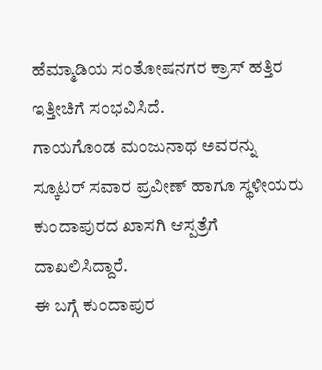ಹೆಮ್ಮಾಡಿಯ ಸಂತೋಷನಗರ ಕ್ರಾಸ್ ಹತ್ತಿರ ಇತ್ತೀಚಿಗೆ ಸಂಭವಿಸಿದೆ.
ಗಾಯಗೊಂಡ ಮಂಜುನಾಥ ಅವರನ್ನು ಸ್ಕೂಟರ್ ಸವಾರ ಪ್ರವೀಣ್ ಹಾಗೂ ಸ್ಥಳೀಯರು ಕುಂದಾಪುರದ ಖಾಸಗಿ ಆಸ್ಪತ್ರೆಗೆ ದಾಖಲಿಸಿದ್ದಾರೆ.
ಈ ಬಗ್ಗೆ ಕುಂದಾಪುರ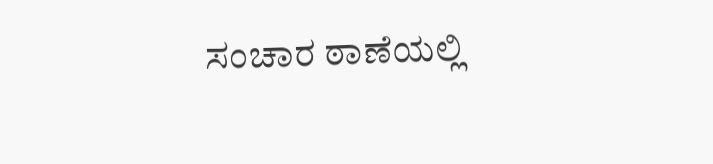ಸಂಚಾರ ಠಾಣೆಯಲ್ಲಿ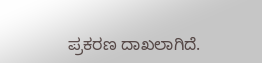ಪ್ರಕರಣ ದಾಖಲಾಗಿದೆ.